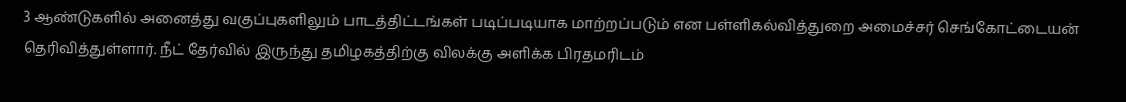3 ஆண்டுகளில் அனைத்து வகுப்புகளிலும் பாடத்திட்டங்கள் படிப்படியாக மாற்றப்படும் என பள்ளிகல்வித்துறை அமைச்சர் செங்கோட்டையன் தெரிவித்துள்ளார். நீட் தேர்வில் இருந்து தமிழகத்திற்கு விலக்கு அளிக்க பிரதமரிடம்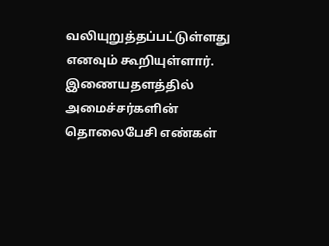வலியுறுத்தப்பட்டுள்ளது எனவும் கூறியுள்ளார். இணையதளத்தில் அமைச்சர்களின் தொலைபேசி எண்கள்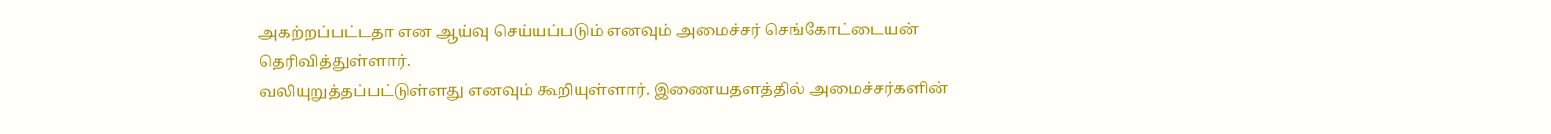அகற்றப்பட்டதா என ஆய்வு செய்யப்படும் எனவும் அமைச்சர் செங்கோட்டையன் தெரிவித்துள்ளார்.
வலியுறுத்தப்பட்டுள்ளது எனவும் கூறியுள்ளார். இணையதளத்தில் அமைச்சர்களின்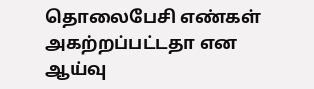தொலைபேசி எண்கள் அகற்றப்பட்டதா என ஆய்வு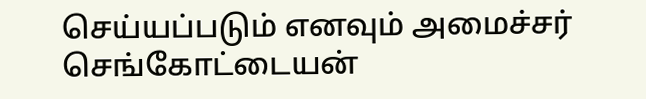செய்யப்படும் எனவும் அமைச்சர் செங்கோட்டையன்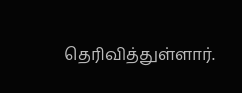தெரிவித்துள்ளார்.